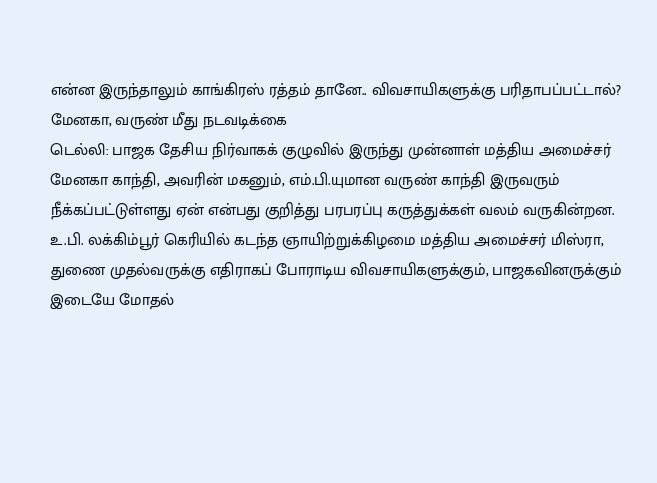என்ன இருந்தாலும் காங்கிரஸ் ரத்தம் தானே.. விவசாயிகளுக்கு பரிதாபப்பட்டால்? மேனகா, வருண் மீது நடவடிக்கை
டெல்லி: பாஜக தேசிய நிர்வாகக் குழுவில் இருந்து முன்னாள் மத்திய அமைச்சர் மேனகா காந்தி, அவரின் மகனும், எம்.பி.யுமான வருண் காந்தி இருவரும் நீக்கப்பட்டுள்ளது ஏன் என்பது குறித்து பரபரப்பு கருத்துக்கள் வலம் வருகின்றன.
உ.பி. லக்கிம்பூர் கெரியில் கடந்த ஞாயிற்றுக்கிழமை மத்திய அமைச்சர் மிஸ்ரா, துணை முதல்வருக்கு எதிராகப் போராடிய விவசாயிகளுக்கும், பாஜகவினருக்கும் இடையே மோதல்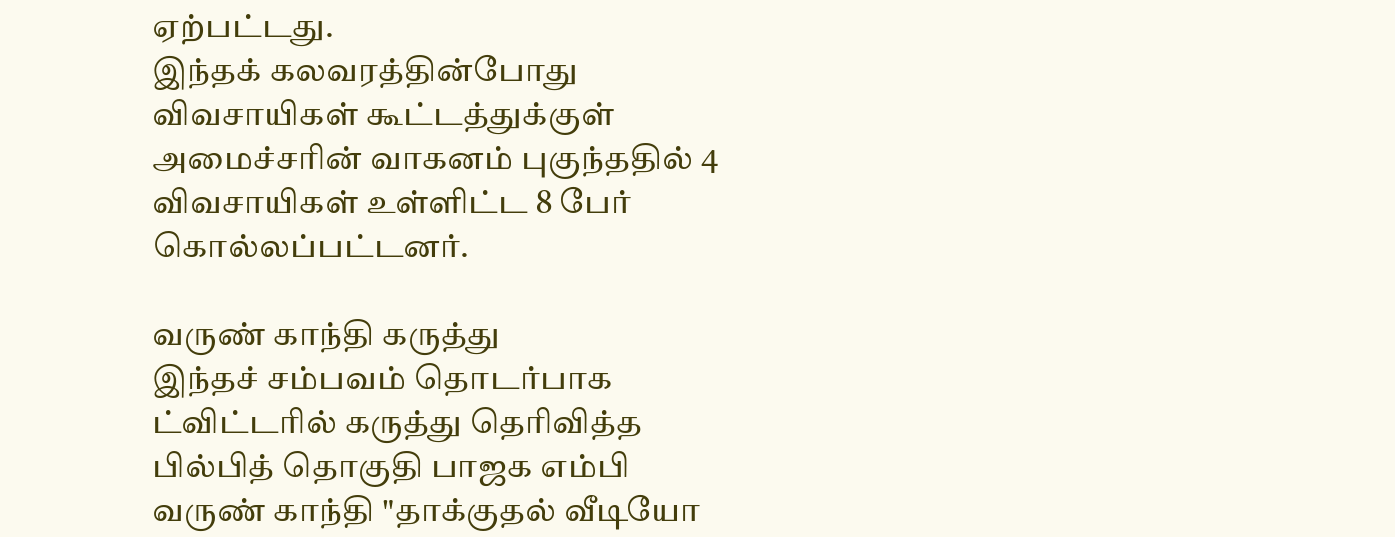ஏற்பட்டது.
இந்தக் கலவரத்தின்போது விவசாயிகள் கூட்டத்துக்குள் அமைச்சரின் வாகனம் புகுந்ததில் 4 விவசாயிகள் உள்ளிட்ட 8 பேர் கொல்லப்பட்டனர்.

வருண் காந்தி கருத்து
இந்தச் சம்பவம் தொடர்பாக ட்விட்டரில் கருத்து தெரிவித்த பில்பித் தொகுதி பாஜக எம்பி வருண் காந்தி "தாக்குதல் வீடியோ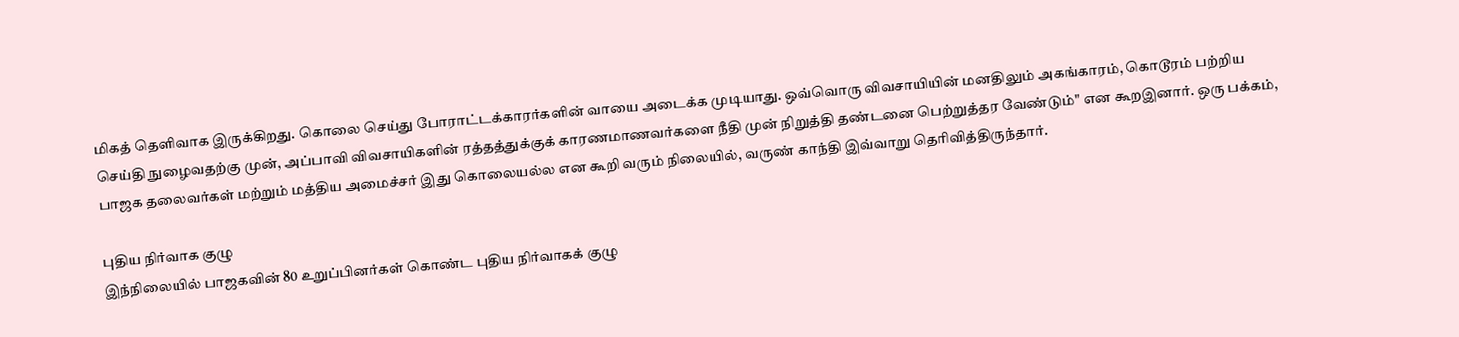மிகத் தெளிவாக இருக்கிறது. கொலை செய்து போராட்டக்காரர்களின் வாயை அடைக்க முடியாது. ஒவ்வொரு விவசாயியின் மனதிலும் அகங்காரம், கொடூரம் பற்றிய செய்தி நுழைவதற்கு முன், அப்பாவி விவசாயிகளின் ரத்தத்துக்குக் காரணமாணவர்களை நீதி முன் நிறுத்தி தண்டனை பெற்றுத்தர வேண்டும்" என கூறஇனார். ஒரு பக்கம், பாஜக தலைவர்கள் மற்றும் மத்திய அமைச்சர் இது கொலையல்ல என கூறி வரும் நிலையில், வருண் காந்தி இவ்வாறு தெரிவித்திருந்தார்.

புதிய நிர்வாக குழு
இந்நிலையில் பாஜகவின் 80 உறுப்பினர்கள் கொண்ட புதிய நிர்வாகக் குழு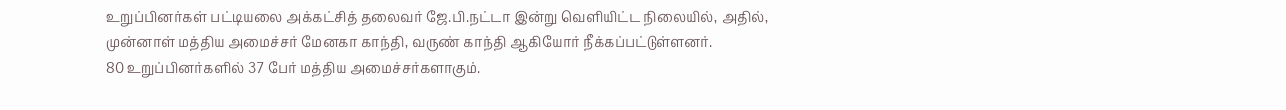உறுப்பினர்கள் பட்டியலை அக்கட்சித் தலைவர் ஜே.பி.நட்டா இன்று வெளியிட்ட நிலையில், அதில், முன்னாள் மத்திய அமைச்சர் மேனகா காந்தி, வருண் காந்தி ஆகியோர் நீக்கப்பட்டுள்ளனர்.
80 உறுப்பினர்களில் 37 பேர் மத்திய அமைச்சர்களாகும்.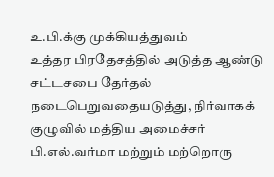உ.பி.க்கு முக்கியத்துவம்
உத்தர பிரதேசத்தில் அடுத்த ஆண்டு சட்டசபை தேர்தல் நடைபெறுவதையடுத்து, நிர்வாகக் குழுவில் மத்திய அமைச்சர் பி.எல்.வர்மா மற்றும் மற்றொரு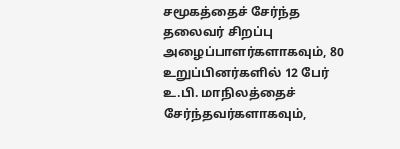சமூகத்தைச் சேர்ந்த தலைவர் சிறப்பு அழைப்பாளர்களாகவும், 80 உறுப்பினர்களில் 12 பேர் உ.பி. மாநிலத்தைச் சேர்ந்தவர்களாகவும்,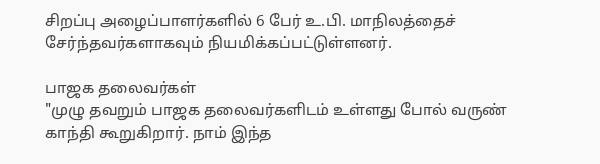சிறப்பு அழைப்பாளர்களில் 6 பேர் உ.பி. மாநிலத்தைச் சேர்ந்தவர்களாகவும் நியமிக்கப்பட்டுள்ளனர்.

பாஜக தலைவர்கள்
"முழு தவறும் பாஜக தலைவர்களிடம் உள்ளது போல் வருண் காந்தி கூறுகிறார். நாம் இந்த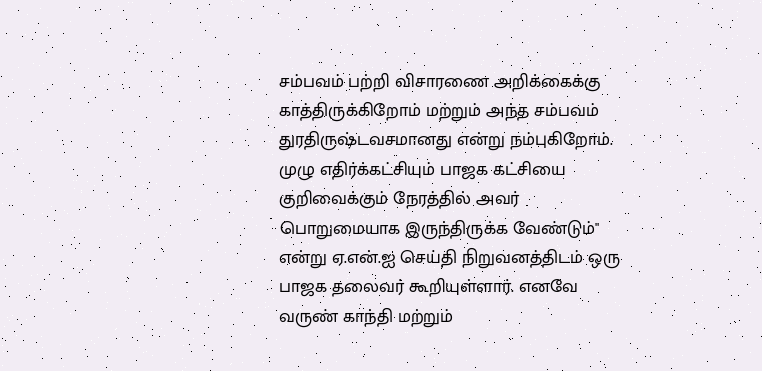சம்பவம் பற்றி விசாரணை அறிக்கைக்கு காத்திருக்கிறோம் மற்றும் அந்த சம்பவம் துரதிருஷ்டவசமானது என்று நம்புகிறோம். முழு எதிர்க்கட்சியும் பாஜக கட்சியை குறிவைக்கும் நேரத்தில் அவர் பொறுமையாக இருந்திருக்க வேண்டும்" என்று ஏ.என்.ஐ செய்தி நிறுவனத்திடம் ஒரு பாஜக தலைவர் கூறியுள்ளார். எனவே வருண் காந்தி மற்றும்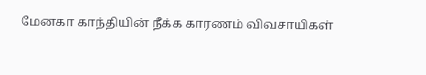மேனகா காந்தியின் நீக்க காரணம் விவசாயிகள்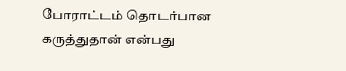போராட்டம் தொடர்பான கருத்துதான் என்பது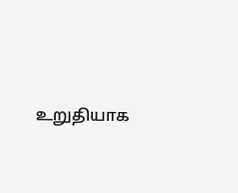உறுதியாக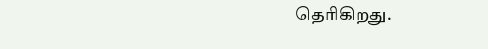தெரிகிறது.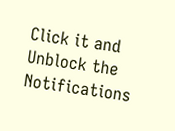Click it and Unblock the Notifications